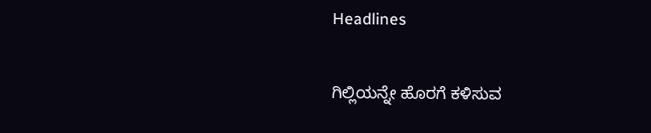Headlines

ಗಿಲ್ಲಿಯನ್ನೇ ಹೊರಗೆ ಕಳಿಸುವ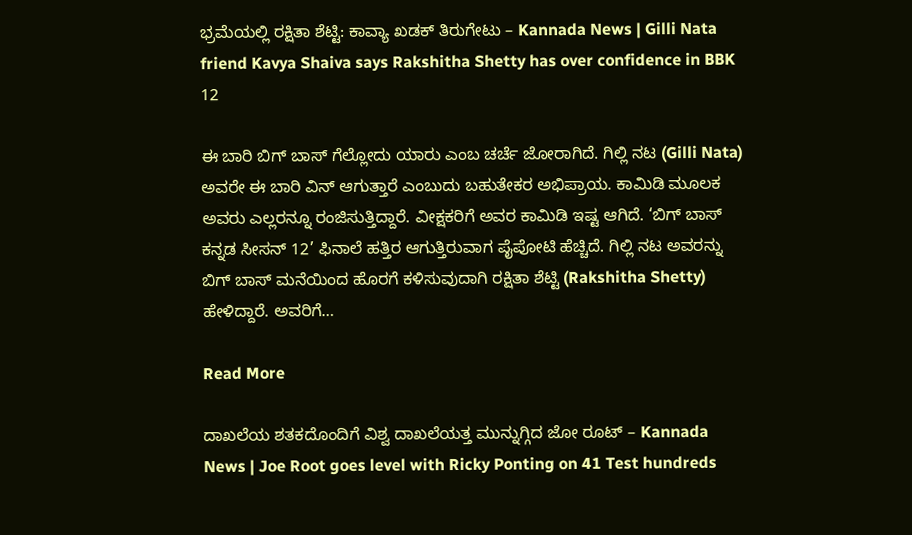ಭ್ರಮೆಯಲ್ಲಿ ರಕ್ಷಿತಾ ಶೆಟ್ಟಿ: ಕಾವ್ಯಾ ಖಡಕ್ ತಿರುಗೇಟು – Kannada News | Gilli Nata friend Kavya Shaiva says Rakshitha Shetty has over confidence in BBK 12

ಈ ಬಾರಿ ಬಿಗ್ ಬಾಸ್ ಗೆಲ್ಲೋದು ಯಾರು ಎಂಬ ಚರ್ಚೆ ಜೋರಾಗಿದೆ. ಗಿಲ್ಲಿ ನಟ (Gilli Nata) ಅವರೇ ಈ ಬಾರಿ ವಿನ್ ಆಗುತ್ತಾರೆ ಎಂಬುದು ಬಹುತೇಕರ ಅಭಿಪ್ರಾಯ. ಕಾಮಿಡಿ ಮೂಲಕ ಅವರು ಎಲ್ಲರನ್ನೂ ರಂಜಿಸುತ್ತಿದ್ದಾರೆ. ವೀಕ್ಷಕರಿಗೆ ಅವರ ಕಾಮಿಡಿ ಇಷ್ಟ ಆಗಿದೆ. ‘ಬಿಗ್ ಬಾಸ್ ಕನ್ನಡ ಸೀಸನ್ 12’ ಫಿನಾಲೆ ಹತ್ತಿರ ಆಗುತ್ತಿರುವಾಗ ಪೈಪೋಟಿ ಹೆಚ್ಚಿದೆ. ಗಿಲ್ಲಿ ನಟ ಅವರನ್ನು ಬಿಗ್ ಬಾಸ್ ಮನೆಯಿಂದ ಹೊರಗೆ ಕಳಿಸುವುದಾಗಿ ರಕ್ಷಿತಾ ಶೆಟ್ಟಿ (Rakshitha Shetty) ಹೇಳಿದ್ದಾರೆ. ಅವರಿಗೆ…

Read More

ದಾಖಲೆಯ ಶತಕದೊಂದಿಗೆ ವಿಶ್ವ ದಾಖಲೆಯತ್ತ ಮುನ್ನುಗ್ಗಿದ ಜೋ ರೂಟ್ – Kannada News | Joe Root goes level with Ricky Ponting on 41 Test hundreds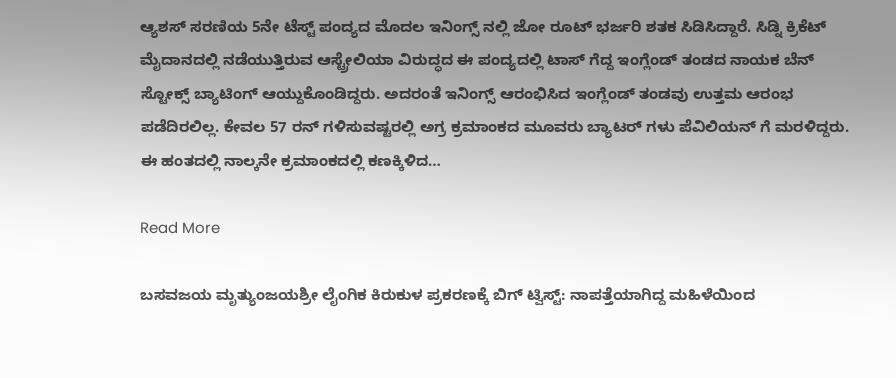ಆ್ಯಶಸ್ ಸರಣಿಯ 5ನೇ ಟೆಸ್ಟ್ ಪಂದ್ಯದ ಮೊದಲ ಇನಿಂಗ್ಸ್ ನಲ್ಲಿ ಜೋ ರೂಟ್ ಭರ್ಜರಿ ಶತಕ ಸಿಡಿಸಿದ್ದಾರೆ. ಸಿಡ್ನಿ ಕ್ರಿಕೆಟ್ ಮೈದಾನದಲ್ಲಿ ನಡೆಯುತ್ತಿರುವ ಆಸ್ಟ್ರೇಲಿಯಾ ವಿರುದ್ಧದ ಈ ಪಂದ್ಯದಲ್ಲಿ ಟಾಸ್ ಗೆದ್ದ ಇಂಗ್ಲೆಂಡ್ ತಂಡದ ನಾಯಕ ಬೆನ್ ಸ್ಟೋಕ್ಸ್ ಬ್ಯಾಟಿಂಗ್ ಆಯ್ದುಕೊಂಡಿದ್ದರು. ಅದರಂತೆ ಇನಿಂಗ್ಸ್ ಆರಂಭಿಸಿದ ಇಂಗ್ಲೆಂಡ್ ತಂಡವು ಉತ್ತಮ ಆರಂಭ ಪಡೆದಿರಲಿಲ್ಲ. ಕೇವಲ 57 ರನ್ ಗಳಿಸುವಷ್ಟರಲ್ಲಿ ಅಗ್ರ ಕ್ರಮಾಂಕದ ಮೂವರು ಬ್ಯಾಟರ್ ಗಳು ಪೆವಿಲಿಯನ್ ಗೆ ಮರಳಿದ್ದರು. ಈ ಹಂತದಲ್ಲಿ ನಾಲ್ಕನೇ ಕ್ರಮಾಂಕದಲ್ಲಿ ಕಣಕ್ಕಿಳಿದ…

Read More

ಬಸವಜಯ ಮೃತ್ಯುಂಜಯಶ್ರೀ ಲೈಂಗಿಕ ಕಿರುಕುಳ ಪ್ರಕರಣಕ್ಕೆ ಬಿಗ್ ಟ್ವಿಸ್ಟ್: ನಾಪತ್ತೆಯಾಗಿದ್ದ ಮಹಿಳೆಯಿಂದ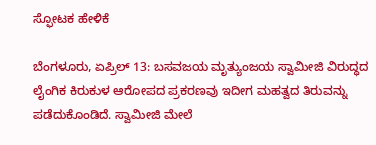ಸ್ಫೋಟಕ ಹೇಳಿಕೆ

ಬೆಂಗಳೂರು, ಏಪ್ರಿಲ್ 13: ಬಸವಜಯ ಮೃತ್ಯುಂಜಯ ಸ್ವಾಮೀಜಿ ವಿರುದ್ಧದ ಲೈಂಗಿಕ ಕಿರುಕುಳ ಆರೋಪದ ಪ್ರಕರಣವು ಇದೀಗ ಮಹತ್ವದ ತಿರುವನ್ನು ಪಡೆದುಕೊಂಡಿದೆ. ಸ್ವಾಮೀಜಿ ಮೇಲೆ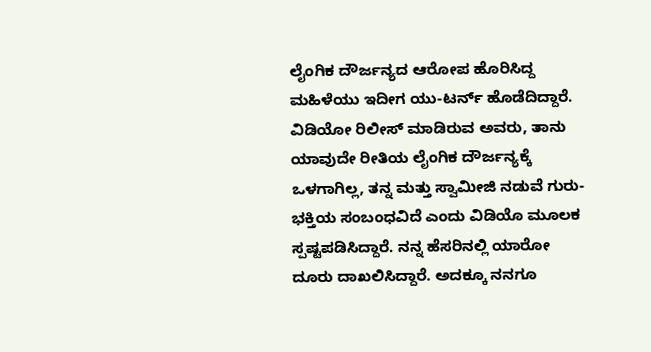ಲೈಂಗಿಕ ದೌರ್ಜನ್ಯದ ಆರೋಪ ಹೊರಿಸಿದ್ದ ಮಹಿಳೆಯು ಇದೀಗ ಯು-ಟರ್ನ್ ಹೊಡೆದಿದ್ದಾರೆ. ವಿಡಿಯೋ ರಿಲೀಸ್ ಮಾಡಿರುವ ಅವರು, ತಾನು ಯಾವುದೇ ರೀತಿಯ ಲೈಂಗಿಕ ದೌರ್ಜನ್ಯಕ್ಕೆ ಒಳಗಾಗಿಲ್ಲ, ತನ್ನ ಮತ್ತು ಸ್ವಾಮೀಜಿ ನಡುವೆ ಗುರು-ಭಕ್ತಿಯ ಸಂಬಂಧವಿದೆ ಎಂದು ವಿಡಿಯೊ ಮೂಲಕ ಸ್ಪಷ್ಟಪಡಿಸಿದ್ದಾರೆ. ನನ್ನ ಹೆಸರಿನಲ್ಲಿ ಯಾರೋ ದೂರು ದಾಖಲಿಸಿದ್ದಾರೆ. ಅದಕ್ಕೂ ನನಗೂ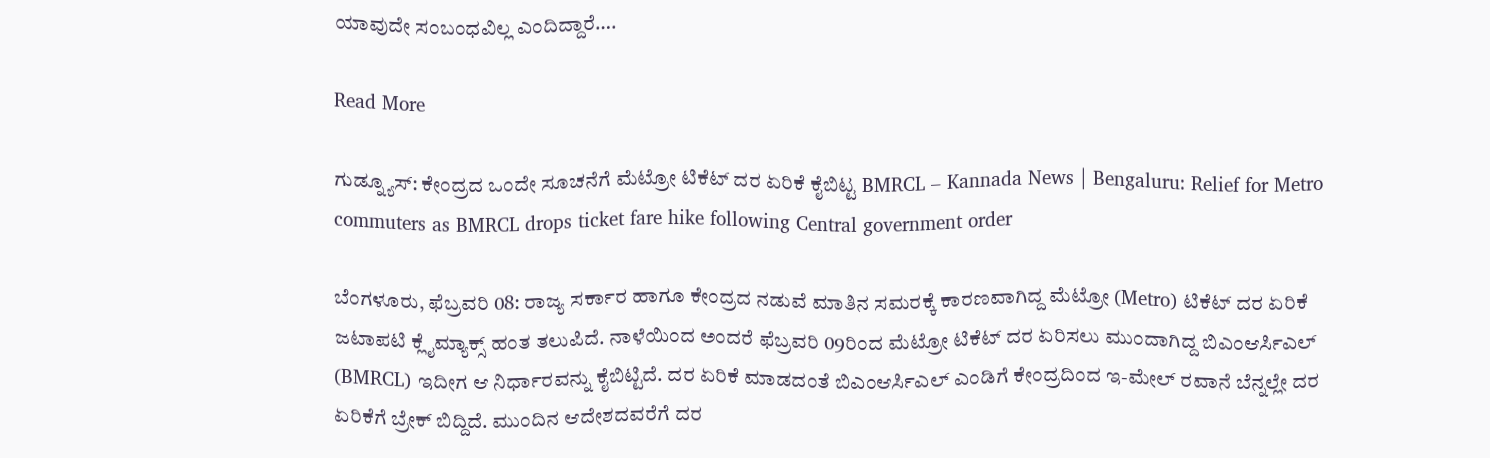ಯಾವುದೇ ಸಂಬಂಧವಿಲ್ಲ ಎಂದಿದ್ದಾರೆ….

Read More

ಗುಡ್ನ್ಯೂಸ್: ಕೇಂದ್ರದ ಒಂದೇ ಸೂಚನೆಗೆ ಮೆಟ್ರೋ ಟಿಕೆಟ್ ದರ ಏರಿಕೆ ಕೈಬಿಟ್ಟ BMRCL – Kannada News | Bengaluru: Relief for Metro commuters as BMRCL drops ticket fare hike following Central government order

ಬೆಂಗಳೂರು, ಫೆಬ್ರವರಿ 08: ರಾಜ್ಯ ಸರ್ಕಾರ ಹಾಗೂ ಕೇಂದ್ರದ ನಡುವೆ ಮಾತಿನ ಸಮರಕ್ಕೆ ಕಾರಣವಾಗಿದ್ದ ಮೆಟ್ರೋ (Metro) ಟಿಕೆಟ್ ದರ ಏರಿಕೆ ಜಟಾಪಟಿ ಕ್ಲೈಮ್ಯಾಕ್ಸ್ ಹಂತ ತಲುಪಿದೆ. ನಾಳೆಯಿಂದ ಅಂದರೆ ಫೆಬ್ರವರಿ 09ರಿಂದ ಮೆಟ್ರೋ ಟಿಕೆಟ್ ದರ ಏರಿಸಲು ಮುಂದಾಗಿದ್ದ ಬಿಎಂಆರ್ಸಿಎಲ್ (BMRCL) ಇದೀಗ ಆ ನಿರ್ಧಾರವನ್ನು ಕೈಬಿಟ್ಟಿದೆ. ದರ ಏರಿಕೆ ಮಾಡದಂತೆ ಬಿಎಂಆರ್ಸಿಎಲ್ ಎಂಡಿಗೆ ಕೇಂದ್ರದಿಂದ ಇ-ಮೇಲ್ ರವಾನೆ ಬೆನ್ನಲ್ಲೇ ದರ ಏರಿಕೆಗೆ ಬ್ರೇಕ್ ಬಿದ್ದಿದೆ. ಮುಂದಿನ ಆದೇಶದವರೆಗೆ ದರ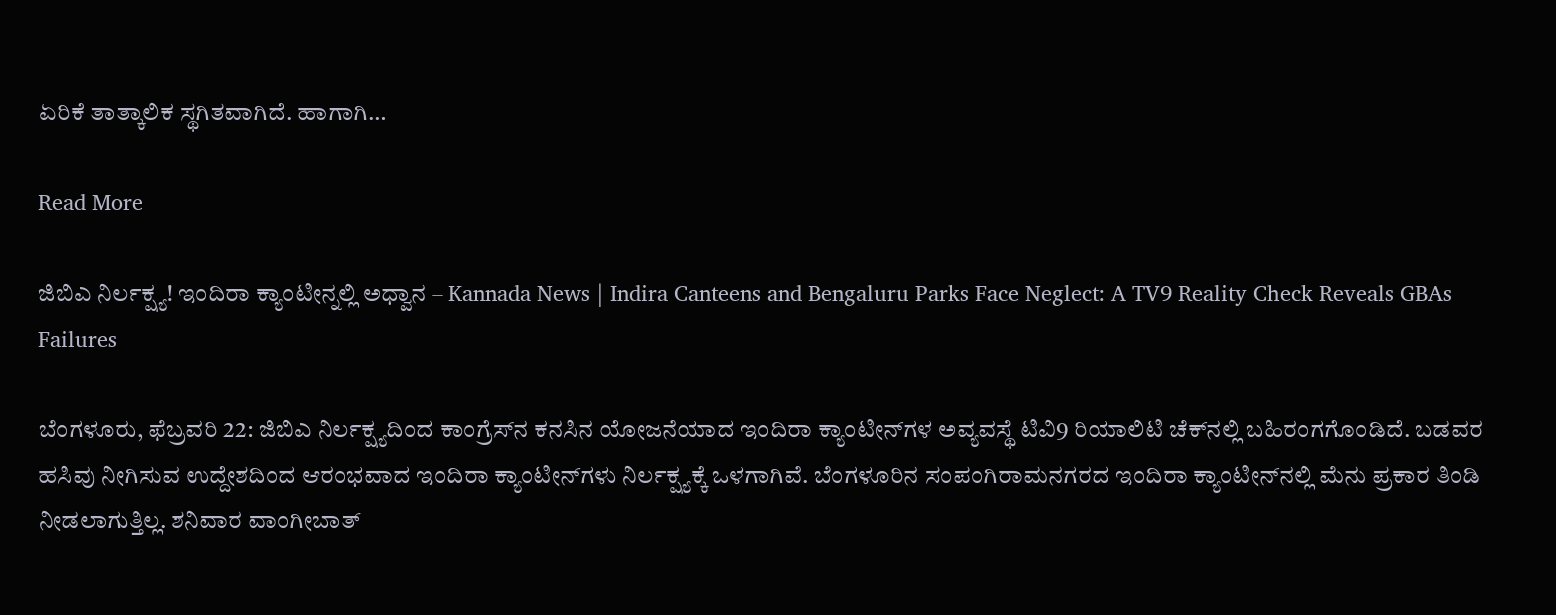ಏರಿಕೆ ತಾತ್ಕಾಲಿಕ ಸ್ಥಗಿತವಾಗಿದೆ. ಹಾಗಾಗಿ…

Read More

ಜಿಬಿಎ ನಿರ್ಲಕ್ಷ್ಯ! ಇಂದಿರಾ ಕ್ಯಾಂಟೀನ್ನಲ್ಲಿ ಅಧ್ವಾನ – Kannada News | Indira Canteens and Bengaluru Parks Face Neglect: A TV9 Reality Check Reveals GBAs Failures

ಬೆಂಗಳೂರು, ಫೆಬ್ರವರಿ 22: ಜಿಬಿಎ ನಿರ್ಲಕ್ಷ್ಯದಿಂದ ಕಾಂಗ್ರೆಸ್‌ನ ಕನಸಿನ ಯೋಜನೆಯಾದ ಇಂದಿರಾ ಕ್ಯಾಂಟೀನ್‌ಗಳ ಅವ್ಯವಸ್ಥೆ ಟಿವಿ9 ರಿಯಾಲಿಟಿ ಚೆಕ್‌ನಲ್ಲಿ ಬಹಿರಂಗಗೊಂಡಿದೆ. ಬಡವರ ಹಸಿವು ನೀಗಿಸುವ ಉದ್ದೇಶದಿಂದ ಆರಂಭವಾದ ಇಂದಿರಾ ಕ್ಯಾಂಟೀನ್‌ಗಳು ನಿರ್ಲಕ್ಷ್ಯಕ್ಕೆ ಒಳಗಾಗಿವೆ. ಬೆಂಗಳೂರಿನ ಸಂಪಂಗಿರಾಮನಗರದ ಇಂದಿರಾ ಕ್ಯಾಂಟೀನ್‌ನಲ್ಲಿ ಮೆನು ಪ್ರಕಾರ ತಿಂಡಿ ನೀಡಲಾಗುತ್ತಿಲ್ಲ. ಶನಿವಾರ ವಾಂಗೀಬಾತ್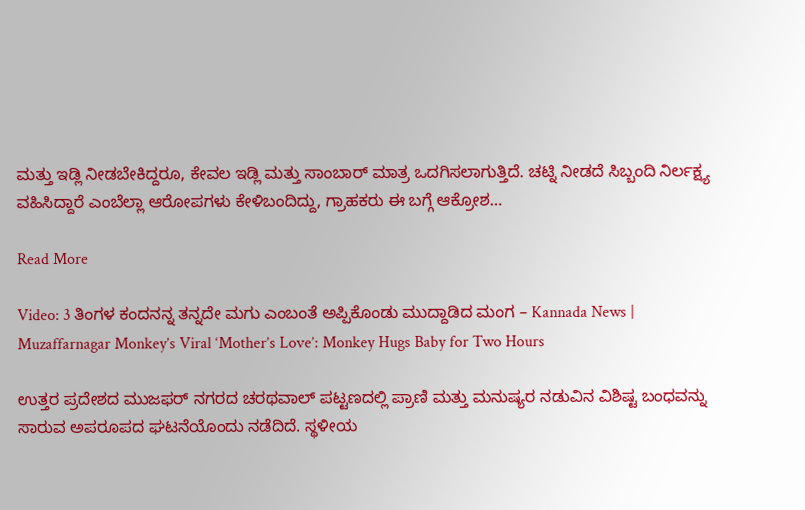ಮತ್ತು ಇಡ್ಲಿ ನೀಡಬೇಕಿದ್ದರೂ, ಕೇವಲ ಇಡ್ಲಿ ಮತ್ತು ಸಾಂಬಾರ್ ಮಾತ್ರ ಒದಗಿಸಲಾಗುತ್ತಿದೆ. ಚಟ್ನಿ ನೀಡದೆ ಸಿಬ್ಬಂದಿ ನಿರ್ಲಕ್ಷ್ಯ ವಹಿಸಿದ್ದಾರೆ ಎಂಬೆಲ್ಲಾ ಆರೋಪಗಳು ಕೇಳಿಬಂದಿದ್ದು, ಗ್ರಾಹಕರು ಈ ಬಗ್ಗೆ ಆಕ್ರೋಶ…

Read More

Video: 3 ತಿಂಗಳ ಕಂದನನ್ನ ತನ್ನದೇ ಮಗು ಎಂಬಂತೆ ಅಪ್ಪಿಕೊಂಡು ಮುದ್ದಾಡಿದ ಮಂಗ – Kannada News | Muzaffarnagar Monkey’s Viral ‘Mother’s Love’: Monkey Hugs Baby for Two Hours

ಉತ್ತರ ಪ್ರದೇಶದ ಮುಜಫರ್ ನಗರದ ಚರಥವಾಲ್ ಪಟ್ಟಣದಲ್ಲಿ ಪ್ರಾಣಿ ಮತ್ತು ಮನುಷ್ಯರ ನಡುವಿನ ವಿಶಿಷ್ಟ ಬಂಧವನ್ನು ಸಾರುವ ಅಪರೂಪದ ಘಟನೆಯೊಂದು ನಡೆದಿದೆ. ಸ್ಥಳೀಯ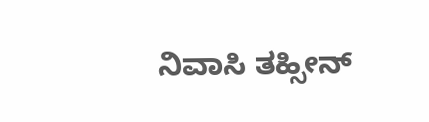ನಿವಾಸಿ ತಹ್ಸೀನ್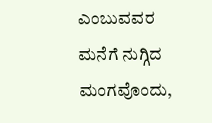ಎಂಬುವವರ ಮನೆಗೆ ನುಗ್ಗಿದ ಮಂಗವೊಂದು,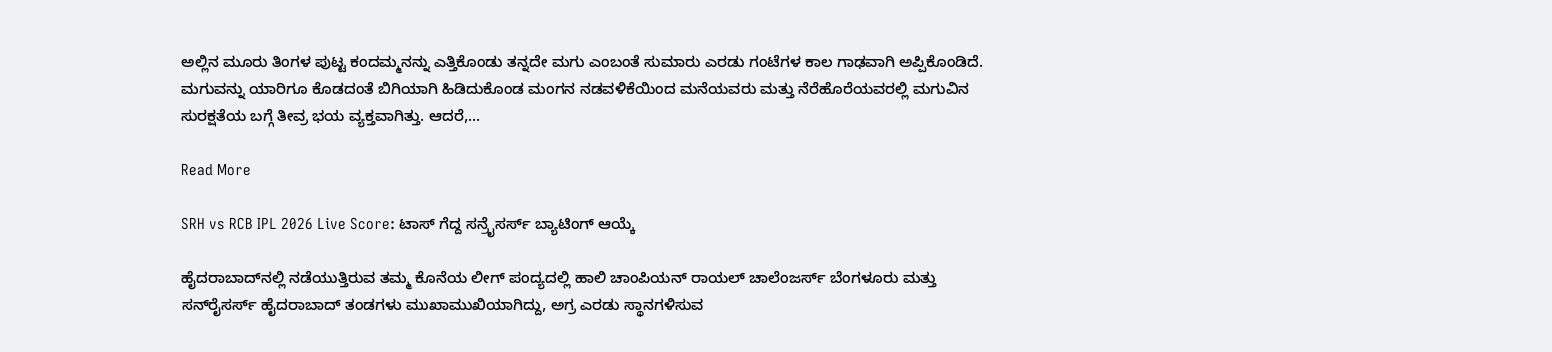ಅಲ್ಲಿನ ಮೂರು ತಿಂಗಳ ಪುಟ್ಟ ಕಂದಮ್ಮನನ್ನು ಎತ್ತಿಕೊಂಡು ತನ್ನದೇ ಮಗು ಎಂಬಂತೆ ಸುಮಾರು ಎರಡು ಗಂಟೆಗಳ ಕಾಲ ಗಾಢವಾಗಿ ಅಪ್ಪಿಕೊಂಡಿದೆ. ಮಗುವನ್ನು ಯಾರಿಗೂ ಕೊಡದಂತೆ ಬಿಗಿಯಾಗಿ ಹಿಡಿದುಕೊಂಡ ಮಂಗನ ನಡವಳಿಕೆಯಿಂದ ಮನೆಯವರು ಮತ್ತು ನೆರೆಹೊರೆಯವರಲ್ಲಿ ಮಗುವಿನ ಸುರಕ್ಷತೆಯ ಬಗ್ಗೆ ತೀವ್ರ ಭಯ ವ್ಯಕ್ತವಾಗಿತ್ತು. ಆದರೆ,…

Read More

SRH vs RCB IPL 2026 Live Score: ಟಾಸ್ ಗೆದ್ದ ಸನ್ರೈಸರ್ಸ್ ಬ್ಯಾಟಿಂಗ್ ಆಯ್ಕೆ

ಹೈದರಾಬಾದ್‌ನಲ್ಲಿ ನಡೆಯುತ್ತಿರುವ ತಮ್ಮ ಕೊನೆಯ ಲೀಗ್ ಪಂದ್ಯದಲ್ಲಿ ಹಾಲಿ ಚಾಂಪಿಯನ್ ರಾಯಲ್ ಚಾಲೆಂಜರ್ಸ್ ಬೆಂಗಳೂರು ಮತ್ತು ಸನ್‌ರೈಸರ್ಸ್ ಹೈದರಾಬಾದ್ ತಂಡಗಳು ಮುಖಾಮುಖಿಯಾಗಿದ್ದು, ಅಗ್ರ ಎರಡು ಸ್ಥಾನಗಳಿಸುವ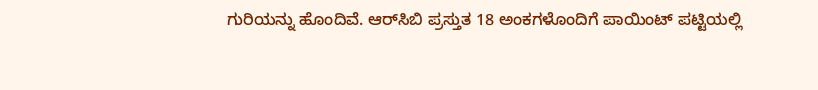ಗುರಿಯನ್ನು ಹೊಂದಿವೆ. ಆರ್‌ಸಿಬಿ ಪ್ರಸ್ತುತ 18 ಅಂಕಗಳೊಂದಿಗೆ ಪಾಯಿಂಟ್ ಪಟ್ಟಿಯಲ್ಲಿ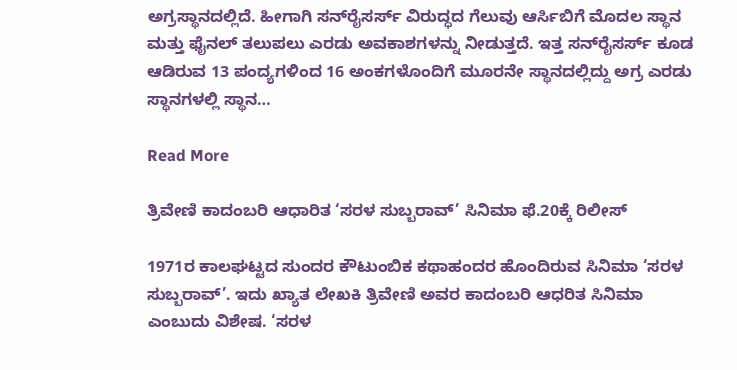ಅಗ್ರಸ್ಥಾನದಲ್ಲಿದೆ. ಹೀಗಾಗಿ ಸನ್‌ರೈಸರ್ಸ್ ವಿರುದ್ಧದ ಗೆಲುವು ಆರ್ಸಿಬಿಗೆ ಮೊದಲ ಸ್ಥಾನ ಮತ್ತು ಫೈನಲ್ ತಲುಪಲು ಎರಡು ಅವಕಾಶಗಳನ್ನು ನೀಡುತ್ತದೆ. ಇತ್ತ ಸನ್‌ರೈಸರ್ಸ್ ಕೂಡ ಆಡಿರುವ 13 ಪಂದ್ಯಗಳಿಂದ 16 ಅಂಕಗಳೊಂದಿಗೆ ಮೂರನೇ ಸ್ಥಾನದಲ್ಲಿದ್ದು ಅಗ್ರ ಎರಡು ಸ್ಥಾನಗಳಲ್ಲಿ ಸ್ಥಾನ…

Read More

ತ್ರಿವೇಣಿ ಕಾದಂಬರಿ ಆಧಾರಿತ ‘ಸರಳ ಸುಬ್ಬರಾವ್’ ಸಿನಿಮಾ ಫೆ.20ಕ್ಕೆ ರಿಲೀಸ್

1971ರ ಕಾಲಘಟ್ಟದ ಸುಂದರ ಕೌಟುಂಬಿಕ ಕಥಾಹಂದರ ಹೊಂದಿರುವ ಸಿನಿಮಾ ‘ಸರಳ ಸುಬ್ಬರಾವ್’. ಇದು ಖ್ಯಾತ ಲೇಖಕಿ ತ್ರಿವೇಣಿ ಅವರ ಕಾದಂಬರಿ ಆಧರಿತ ಸಿನಿಮಾ ಎಂಬುದು ವಿಶೇಷ. ‘ಸರಳ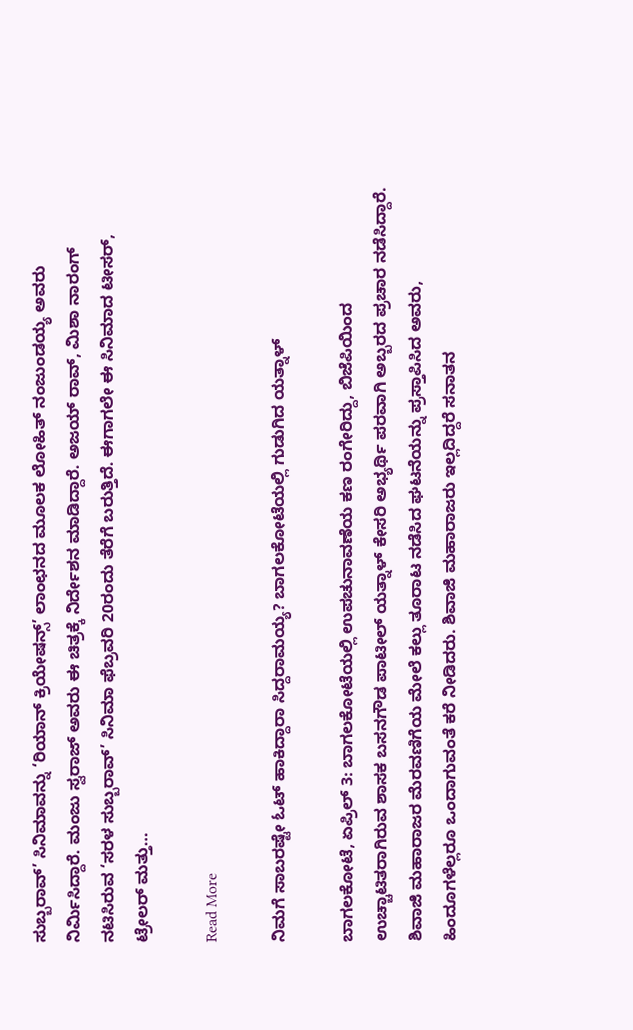ಸುಬ್ಬರಾವ್’ ಸಿನಿಮಾವನ್ನು ‘ರಿಯಾನ್ ಕ್ರಿಯೇಷನ್ಸ್’ ಲಾಂಛನದ ಮೂಲಕ ಲೋಹಿತ್ ನಂಜುಂಡಯ್ಯ ಅವರು ನಿರ್ಮಿಸಿದ್ದಾರೆ. ಮಂಜು ಸ್ವರಾಜ್ ಅವರು ಈ ಚಿತ್ರಕ್ಕೆ ನಿರ್ದೇಶನ ಮಾಡಿದ್ದಾರೆ. ಅಜಯ್ ರಾವ್, ಮಿಶಾ ನಾರಂಗ್ ನಟಿಸಿರುವ ‘ಸರಳ ಸುಬ್ಬರಾವ್’ ಸಿನಿಮಾ ಫೆಬ್ರವರಿ 20ರಂದು ತೆರೆಗೆ ಬರುತ್ತಿದೆ. ಈಗಾಗಲೇ ಈ ಸಿನಿಮಾದ ಟೀಸರ್, ಟ್ರೇಲರ್ ಮತ್ತು…

Read More

ನಿಮಗೆ ಸಾಬರಷ್ಟೇ ಓಟ್ ಹಾಕಿದ್ದಾರಾ ಸಿದ್ದರಾಮಯ್ಯ? ಬಾಗಲಕೋಟೆಯಲ್ಲಿ ಗುಡುಗಿದ ಯತ್ನಾಳ್

ಬಾಗಲಕೋಟೆ, ಏಪ್ರಿಲ್ 3: ಬಾಗಲಕೋಟೆಯಲ್ಲಿ ಉಪಚುನಾವಣೆಯ ಕಣ ರಂಗೇರಿದ್ದು, ಬಿಜೆಪಿಯಿಂದ ಉಚ್ಚಾಟಿತರಾಗಿರುವ ಶಾಸಕ ಬಸನಗೌಡ ಪಾಟೀಲ್ ಯತ್ನಾಳ್ ಕೇಸರಿ ಅಭ್ಯರ್ಥಿ ಪರವಾಗಿ ಅಬ್ಬರದ ಪ್ರಚಾರ ನಡೆಸಿದ್ದಾರೆ. ಶಿವಾಜಿ ಮಹಾರಾಜರ ಮೆರವಣಿಗೆಯ ಮೇಲೆ ಕಲ್ಲು ತೂರಾಟ ನಡೆಸಿದ ಘಟನೆಯನ್ನು ಪ್ರಸ್ತಾಪಿಸಿದ ಅವರು, ಹಿಂದೂಗಳೆಲ್ಲರೂ ಒಂದಾಗುವಂತೆ ಕರೆ ನೀಡಿದರು. ಶಿವಾಜಿ ಮಹಾರಾಜರು ಇಲ್ಲದಿದ್ದರೆ ಸನಾತನ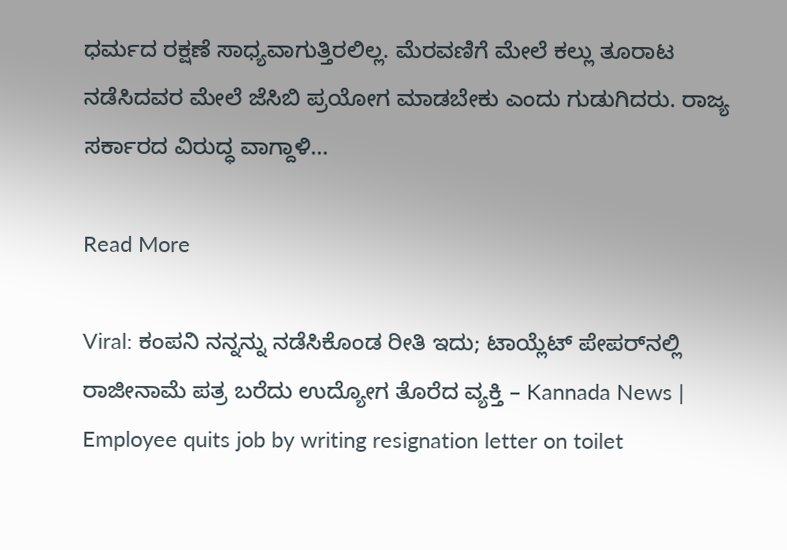ಧರ್ಮದ ರಕ್ಷಣೆ ಸಾಧ್ಯವಾಗುತ್ತಿರಲಿಲ್ಲ. ಮೆರವಣಿಗೆ ಮೇಲೆ ಕಲ್ಲು ತೂರಾಟ ನಡೆಸಿದವರ ಮೇಲೆ ಜೆಸಿಬಿ ಪ್ರಯೋಗ ಮಾಡಬೇಕು ಎಂದು ಗುಡುಗಿದರು. ರಾಜ್ಯ ಸರ್ಕಾರದ ವಿರುದ್ಧ ವಾಗ್ದಾಳಿ…

Read More

Viral: ಕಂಪನಿ ನನ್ನನ್ನು ನಡೆಸಿಕೊಂಡ ರೀತಿ ಇದು; ಟಾಯ್ಲೆಟ್ ಪೇಪರ್‌ನಲ್ಲಿ ರಾಜೀನಾಮೆ ಪತ್ರ ಬರೆದು ಉದ್ಯೋಗ ತೊರೆದ ವ್ಯಕ್ತಿ – Kannada News | Employee quits job by writing resignation letter on toilet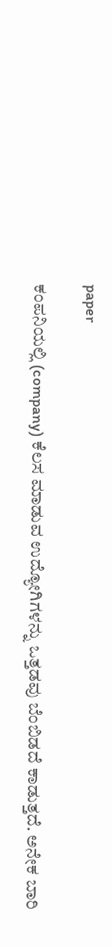paper

ಕಂಪನಿಯಲ್ಲಿ (company) ಕೆಲಸ ಮಾಡುವ ಉದ್ಯೋಗಿಗಳನ್ನು ಒತ್ತಡವು ಬೆಂಬಿಡದೆ ಕಾಡುತ್ತದೆ. ಅನೇಕ ಬಾರಿ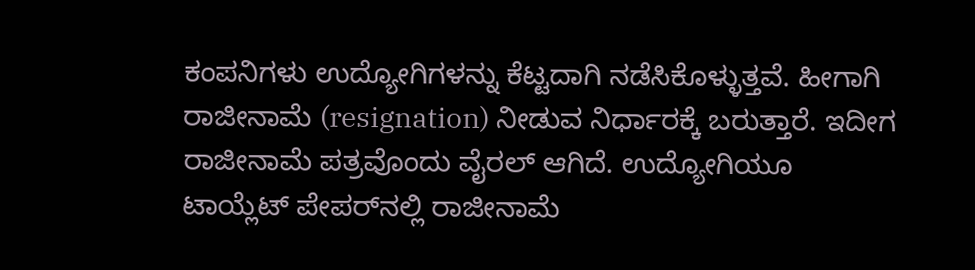ಕಂಪನಿಗಳು ಉದ್ಯೋಗಿಗಳನ್ನು ಕೆಟ್ಟದಾಗಿ ನಡೆಸಿಕೊಳ್ಳುತ್ತವೆ. ಹೀಗಾಗಿ ರಾಜೀನಾಮೆ (resignation) ನೀಡುವ ನಿರ್ಧಾರಕ್ಕೆ ಬರುತ್ತಾರೆ. ಇದೀಗ ರಾಜೀನಾಮೆ ಪತ್ರವೊಂದು ವೈರಲ್ ಆಗಿದೆ. ಉದ್ಯೋಗಿಯೂ ಟಾಯ್ಲೆಟ್ ಪೇಪರ್‌ನಲ್ಲಿ ರಾಜೀನಾಮೆ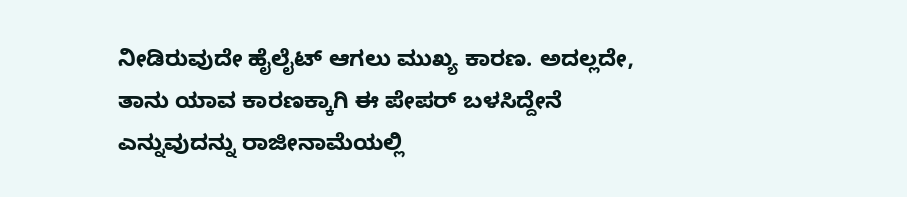ನೀಡಿರುವುದೇ ಹೈಲೈಟ್ ಆಗಲು ಮುಖ್ಯ ಕಾರಣ. ಅದಲ್ಲದೇ, ತಾನು ಯಾವ ಕಾರಣಕ್ಕಾಗಿ ಈ ಪೇಪರ್ ಬಳಸಿದ್ದೇನೆ ಎನ್ನುವುದನ್ನು ರಾಜೀನಾಮೆಯಲ್ಲಿ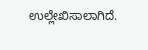ಉಲ್ಲೇಖಿಸಾಲಾಗಿದೆ.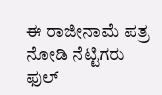ಈ ರಾಜೀನಾಮೆ ಪತ್ರ ನೋಡಿ ನೆಟ್ಟಿಗರು ಫುಲ್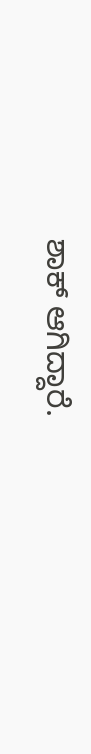ಶಾಕ್ ಆಗಿದ್ದಾರೆ.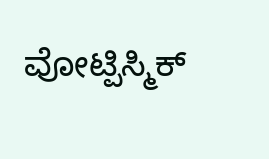ವೋಟ್ಪಿಸ್ಮಿಕ್‌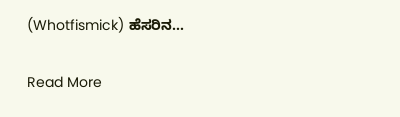(Whotfismick) ಹೆಸರಿನ…

Read More